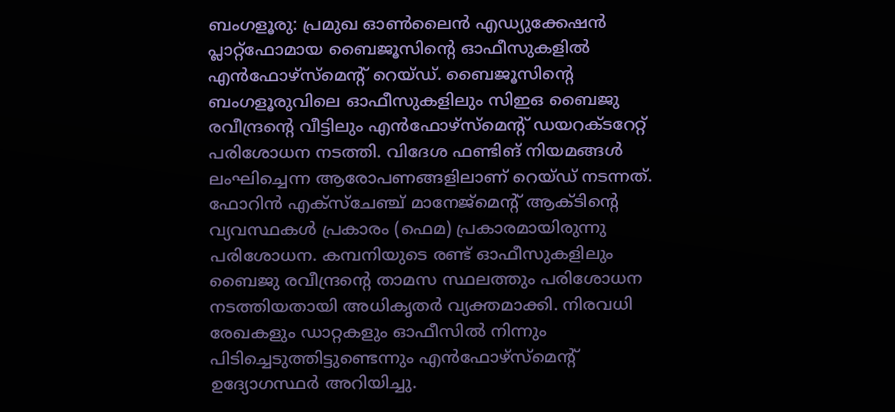ബംഗളൂരു: പ്രമുഖ ഓൺലൈൻ എഡ്യുക്കേഷൻ പ്ലാറ്റ്ഫോമായ ബൈജൂസിന്റെ ഓഫീസുകളിൽ എൻഫോഴ്സ്മെന്റ് റെയ്ഡ്. ബൈജൂസിന്റെ ബംഗളൂരുവിലെ ഓഫീസുകളിലും സിഇഒ ബൈജു രവീന്ദ്രന്റെ വീട്ടിലും എൻഫോഴ്സ്മെന്റ് ഡയറക്ടറേറ്റ് പരിശോധന നടത്തി. വിദേശ ഫണ്ടിങ് നിയമങ്ങൾ ലംഘിച്ചെന്ന ആരോപണങ്ങളിലാണ് റെയ്ഡ് നടന്നത്.
ഫോറിൻ എക്സ്ചേഞ്ച് മാനേജ്മെന്റ് ആക്ടിന്റെ വ്യവസ്ഥകൾ പ്രകാരം (ഫെമ) പ്രകാരമായിരുന്നു പരിശോധന. കമ്പനിയുടെ രണ്ട് ഓഫീസുകളിലും ബൈജു രവീന്ദ്രന്റെ താമസ സ്ഥലത്തും പരിശോധന നടത്തിയതായി അധികൃതർ വ്യക്തമാക്കി. നിരവധി രേഖകളും ഡാറ്റകളും ഓഫീസിൽ നിന്നും പിടിച്ചെടുത്തിട്ടുണ്ടെന്നും എൻഫോഴ്സ്മെന്റ് ഉദ്യോഗസ്ഥർ അറിയിച്ചു.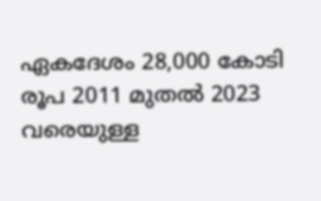ഏകദേശം 28,000 കോടി രൂപ 2011 മുതൽ 2023 വരെയുള്ള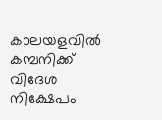കാലയളവിൽ കമ്പനിക്ക് വിദേശ നിക്ഷേപം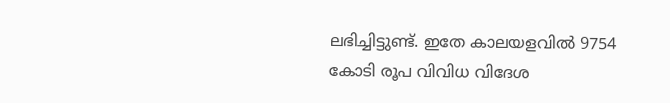ലഭിച്ചിട്ടുണ്ട്. ഇതേ കാലയളവിൽ 9754 കോടി രൂപ വിവിധ വിദേശ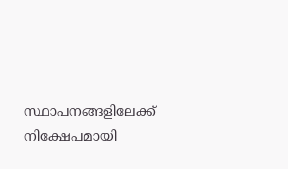സ്ഥാപനങ്ങളിലേക്ക് നിക്ഷേപമായി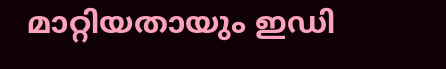മാറ്റിയതായും ഇഡി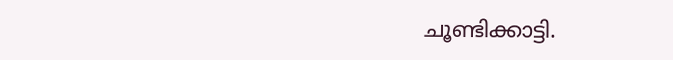ചൂണ്ടിക്കാട്ടി.